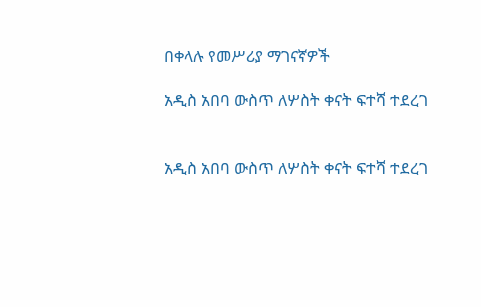በቀላሉ የመሥሪያ ማገናኛዎች

አዲስ አበባ ውስጥ ለሦስት ቀናት ፍተሻ ተደረገ


አዲስ አበባ ውስጥ ለሦስት ቀናት ፍተሻ ተደረገ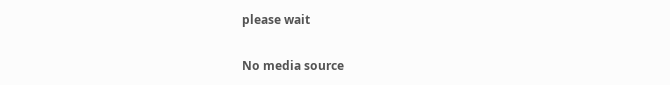please wait

No media source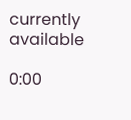currently available

0:00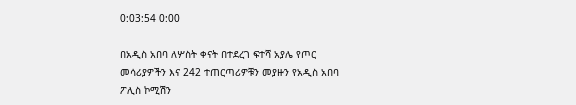0:03:54 0:00

በአዲስ አበባ ለሦስት ቀናት በተደረገ ፍተሻ አያሌ የጦር መሳሪያዎችን እና 242 ተጠርጣሪዎቹን መያዙን የአዲስ አበባ ፖሊስ ኮሚሽን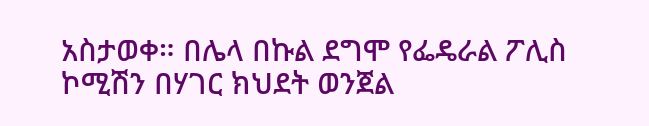አስታወቀ። በሌላ በኩል ደግሞ የፌዴራል ፖሊስ ኮሚሽን በሃገር ክህደት ወንጀል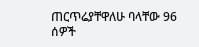ጠርጥሬያቸዋለሁ ባላቸው 96 ሰዎች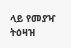ላይ የመያዣ ትዕዛዝ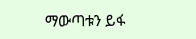ማውጣቱን ይፋ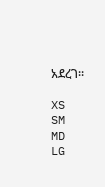አደረገ።

XS
SM
MD
LG